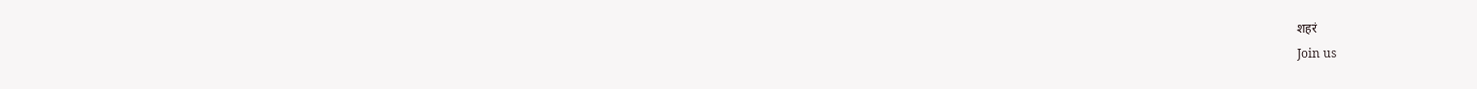शहरं
Join us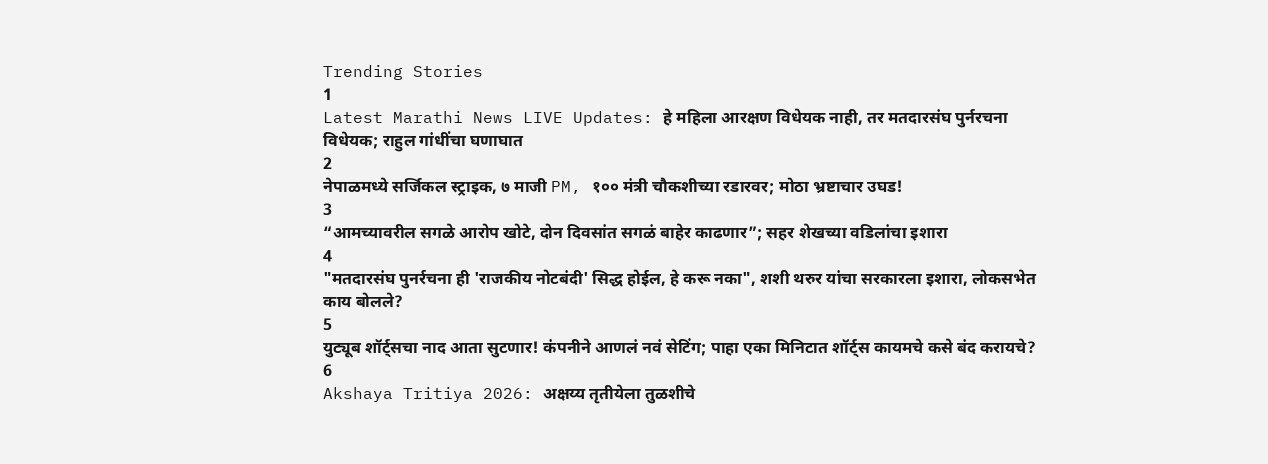Trending Stories
1
Latest Marathi News LIVE Updates: हे महिला आरक्षण विधेयक नाही, तर मतदारसंघ पुर्नरचना विधेयक; राहुल गांधींचा घणाघात
2
नेपाळमध्ये सर्जिकल स्ट्राइक, ७ माजी PM, १०० मंत्री चौकशीच्या रडारवर; मोठा भ्रष्टाचार उघड!
3
“आमच्यावरील सगळे आरोप खोटे, दोन दिवसांत सगळं बाहेर काढणार”; सहर शेखच्या वडिलांचा इशारा
4
"मतदारसंघ पुनर्रचना ही 'राजकीय नोटबंदी' सिद्ध होईल, हे करू नका", शशी थरुर यांचा सरकारला इशारा, लोकसभेत काय बोलले?
5
युट्यूब शॉर्ट्सचा नाद आता सुटणार! कंपनीने आणलं नवं सेटिंग; पाहा एका मिनिटात शॉर्ट्स कायमचे कसे बंद करायचे?
6
Akshaya Tritiya 2026: अक्षय्य तृतीयेला तुळशीचे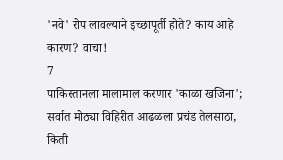'नवे' रोप लावल्याने इच्छापूर्ती होते? काय आहे कारण? वाचा!
7
पाकिस्तानला मालामाल करणार 'काळा खजिना'; सर्वात मोठ्या विहिरीत आढळला प्रचंड तेलसाठा, किती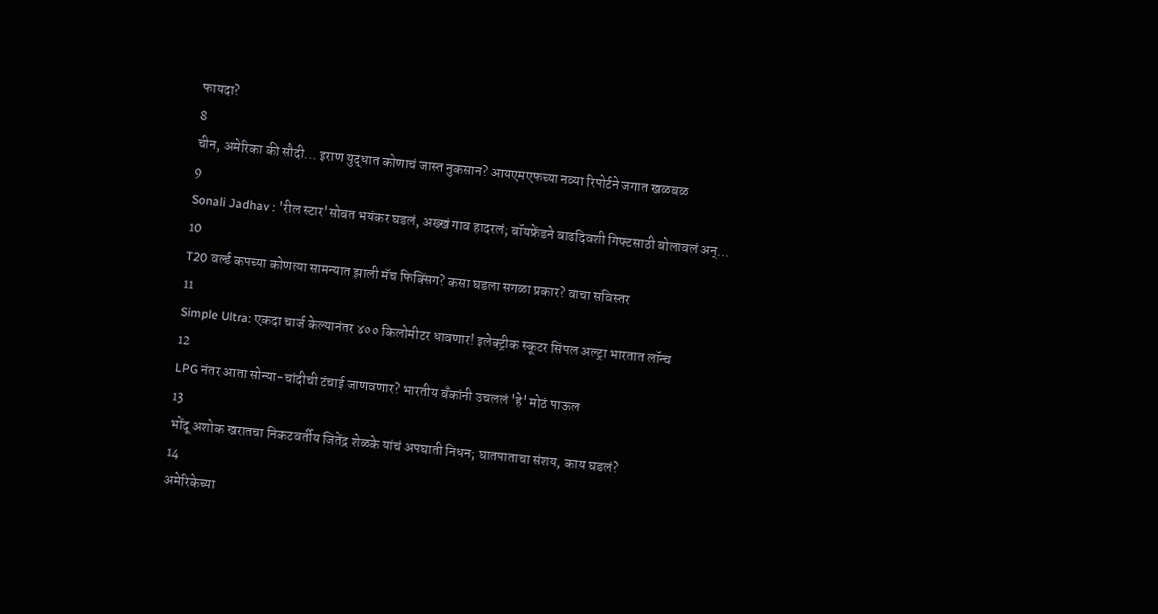फायदा?
8
चीन, अमेरिका की सौदी... इराण युद्धात कोणाचं जास्त नुकसान? आयएमएफच्या नव्या रिपोर्टने जगात खळबळ
9
Sonali Jadhav : 'रील स्टार'सोबत भयंकर घडलं, अख्खं गाव हादरलं; बॉयफ्रेंडने वाढदिवशी गिफ्टसाठी बोलावलं अन्...
10
T20 वर्ल्ड कपच्या कोणत्या सामन्यात झाली मॅच फिक्सिंग? कसा घडला सगळा प्रकार? वाचा सविस्तर
11
Simple Ultra: एकदा चार्ज केल्यानंतर ४०० किलोमीटर धावणार! इलेक्ट्रीक स्कूटर सिंपल अल्ट्रा भारतात लॉन्च
12
LPG नंतर आता सोन्या-चांदीची टंचाई जाणवणार? भारतीय बँकांनी उचललं 'हे' मोठं पाऊल
13
भोंदू अशोक खरातचा निकटवर्तीय जितेंद्र शेळके यांचं अपघाती निधन; घातपाताचा संशय, काय घडलं?
14
अमेरिकेच्या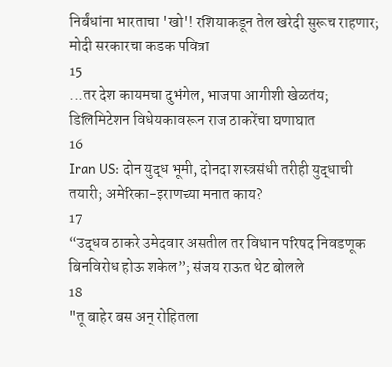निर्बंधांना भारताचा 'खो'! रशियाकडून तेल खरेदी सुरूच राहणार; मोदी सरकारचा कडक पवित्रा
15
...तर देश कायमचा दुभंगेल, भाजपा आगीशी खेळतंय; डिलिमिटेशन विधेयकावरून राज ठाकरेंचा घणाघात
16
Iran US: दोन युद्ध भूमी, दोनदा शस्त्रसंधी तरीही युद्धाची तयारी; अमेरिका-इराणच्या मनात काय?
17
“उद्धव ठाकरे उमेदवार असतील तर विधान परिषद निवडणूक बिनविरोध होऊ शकेल”; संजय राऊत थेट बोलले
18
"तू बाहेर बस अन् रोहितला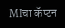MIचा कॅप्टन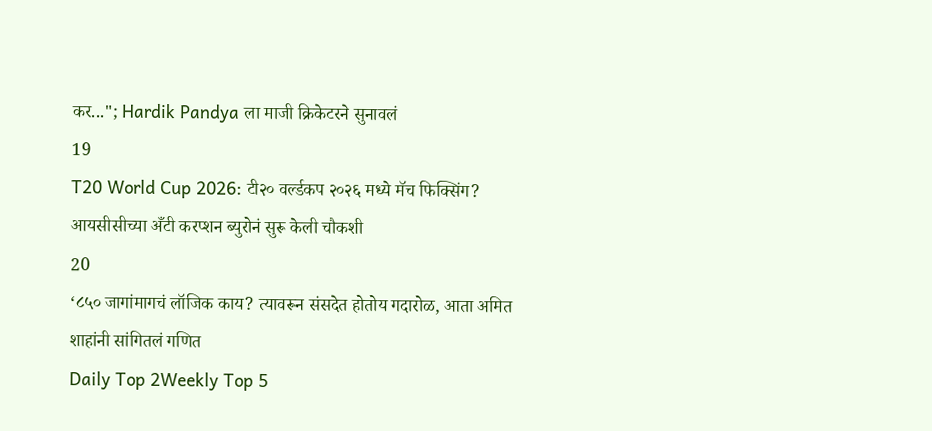कर..."; Hardik Pandya ला माजी क्रिकेटरने सुनावलं
19
T20 World Cup 2026: टी२० वर्ल्डकप २०२६ मध्ये मॅच फिक्सिंग? आयसीसीच्या अँटी करप्शन ब्युरोनं सुरू केली चौकशी
20
‘८५० जागांमागचं लॉजिक काय? त्यावरून संसदेत होतोय गदारोळ, आता अमित शाहांनी सांगितलं गणित
Daily Top 2Weekly Top 5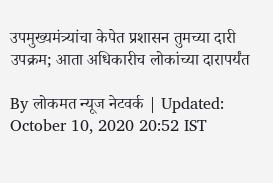उपमुख्यमंत्र्यांचा केपेत प्रशासन तुमच्या दारी उपक्रम; आता अधिकारीच लोकांच्या दारापर्यंत

By लोकमत न्यूज नेटवर्क | Updated: October 10, 2020 20:52 IST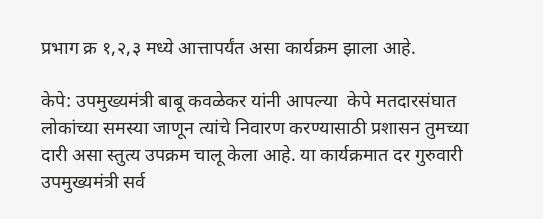प्रभाग क्र १,२,३ मध्ये आत्तापर्यंत असा कार्यक्रम झाला आहे.

केपे: उपमुख्यमंत्री बाबू कवळेकर यांनी आपल्या  केपे मतदारसंघात लोकांच्या समस्या जाणून त्यांचे निवारण करण्यासाठी प्रशासन तुमच्या दारी असा स्तुत्य उपक्रम चालू केला आहे. या कार्यक्रमात दर गुरुवारी उपमुख्यमंत्री सर्व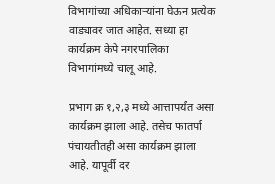विभागांच्या अधिकाऱ्यांना घेऊन प्रत्येक वाड्यावर जात आहेत. सध्या हा कार्यक्रम केपे नगरपालिका विभागांमध्ये चालू आहे.

प्रभाग क्र १,२,३ मध्ये आत्तापर्यंत असा कार्यक्रम झाला आहे. तसेच फातर्पा पंचायतीतही असा कार्यक्रम झाला आहे. यापूर्वी दर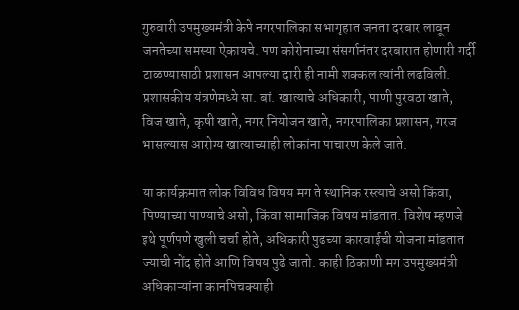गुरुवारी उपमुख्यमंत्री केपे नगरपालिका सभागृहात जनता दरबार लावून जनतेच्या समस्या ऐकायचे. पण कोरोनाच्या संसर्गानंतर दरबारात होणारी गर्दी टाळण्यासाठी प्रशासन आपल्या दारी ही नामी शक्कल त्यांनी लढविली. प्रशासकीय यंत्रणेमध्ये सा. बां. खात्याचे अधिकारी, पाणी पुरवठा खाते, विज खाते, कृषी खाते, नगर नियोजन खाते, नगरपालिका प्रशासन, गरज भासल्यास आरोग्य खात्याच्याही लोकांना पाचारण केले जाते.

या कार्यक्रमात लोक विविध विषय मग ते स्थानिक रस्त्याचे असो किंवा, पिण्याच्या पाण्याचे असो, किंवा सामाजिक विषय मांडतात. विशेष म्हणजे इथे पूर्णपणे खुली चर्चा होते, अधिकारी पुढच्या कारवाईची योजना मांडतात ज्याची नोंद होते आणि विषय पुढे जातो. काही ठिकाणी मग उपमुख्यमंत्री अधिकाऱ्यांना कानपिचक्याही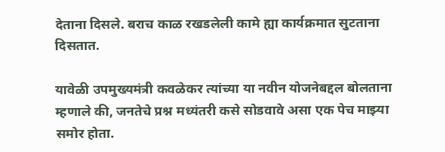देताना दिसले. बराच काळ रखडलेली कामे ह्या कार्यक्रमात सुटताना दिसतात.

यावेळी उपमुख्यमंत्री कवळेकर त्यांच्या या नवीन योजनेबद्दल बोलताना म्हणाले की, जनतेचे प्रश्न मध्यंतरी कसे सोडवावे असा एक पेच माझ्या समोर होता.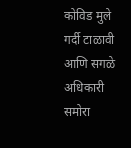कोविड मुले गर्दी टाळावी आणि सगळे अधिकारी समोरा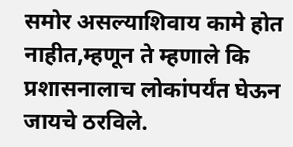समोर असल्याशिवाय कामे होत नाहीत,म्हणून ते म्हणाले कि प्रशासनालाच लोकांपर्यंत घेऊन जायचे ठरविले.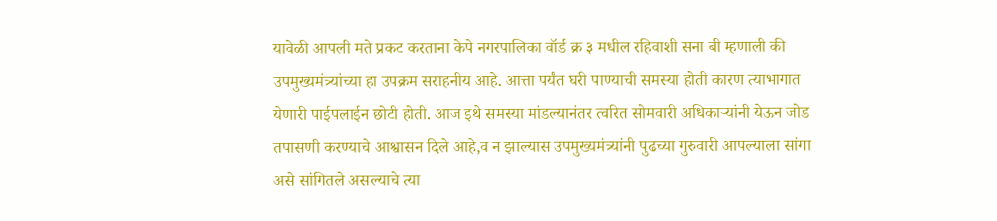यावेळी आपली मते प्रकट करताना केपे नगरपालिका वॉर्ड क्र ३ मधील रहिवाशी सना बी म्हणाली की उपमुख्यमंत्र्यांच्या हा उपक्रम सराहनीय आहे. आत्ता पर्यंत घरी पाण्याची समस्या होती कारण त्याभागात येणारी पाईपलाईन छोटी होती. आज इथे समस्या मांडल्यानंतर त्वरित सोमवारी अधिकाऱ्यांनी येऊन जोड तपासणी करण्याचे आश्वासन दिले आहे,व न झाल्यास उपमुख्यमंत्र्यांनी पुढच्या गुरुवारी आपल्याला सांगा असे सांगितले असल्याचे त्या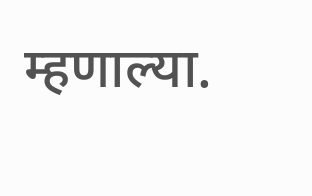म्हणाल्या.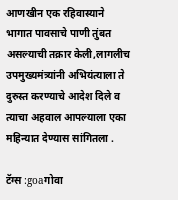आणखीन एक रहिवास्याने भागात पावसाचे पाणी तुंबत असल्याची तक्रार केली,लागलीच उपमुख्यमंत्र्यांनी अभियंत्याला ते दुरुस्त करण्याचे आदेश दिले व त्याचा अहवाल आपल्याला एका महिन्यात देण्यास सांगितला .

टॅग्स :goaगोवा